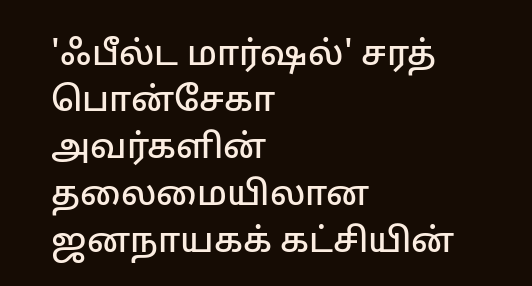'ஃபீல்ட மார்ஷல்' சரத் பொன்சேகா அவர்களின் தலைமையிலான ஜனநாயகக் கட்சியின்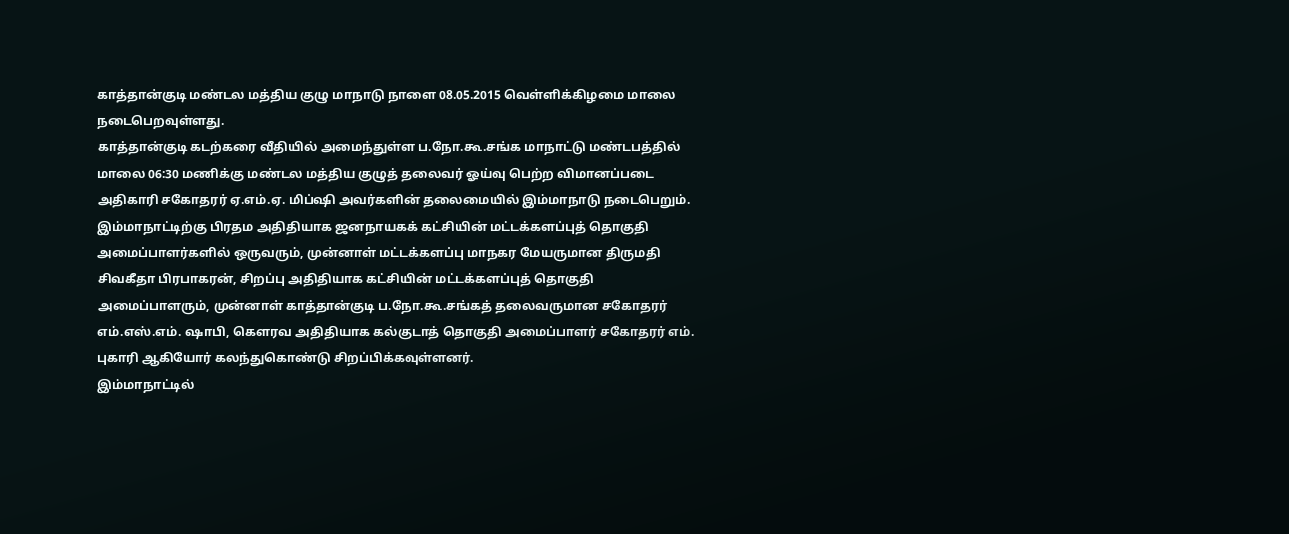காத்தான்குடி மண்டல மத்திய குழு மாநாடு நாளை 08.05.2015 வெள்ளிக்கிழமை மாலை நடைபெறவுள்ளது.
காத்தான்குடி கடற்கரை வீதியில் அமைந்துள்ள ப.நோ.கூ.சங்க மாநாட்டு மண்டபத்தில் மாலை 06:30 மணிக்கு மண்டல மத்திய குழுத் தலைவர் ஓய்வு பெற்ற விமானப்படை அதிகாரி சகோதரர் ஏ.எம்.ஏ. மிப்ஷி அவர்களின் தலைமையில் இம்மாநாடு நடைபெறும்.
இம்மாநாட்டிற்கு பிரதம அதிதியாக ஜனநாயகக் கட்சியின் மட்டக்களப்புத் தொகுதி அமைப்பாளர்களில் ஒருவரும், முன்னாள் மட்டக்களப்பு மாநகர மேயருமான திருமதி சிவகீதா பிரபாகரன், சிறப்பு அதிதியாக கட்சியின் மட்டக்களப்புத் தொகுதி அமைப்பாளரும், முன்னாள் காத்தான்குடி ப.நோ.கூ.சங்கத் தலைவருமான சகோதரர் எம்.எஸ்.எம். ஷாபி, கௌரவ அதிதியாக கல்குடாத் தொகுதி அமைப்பாளர் சகோதரர் எம். புகாரி ஆகியோர் கலந்துகொண்டு சிறப்பிக்கவுள்ளனர்.
இம்மாநாட்டில்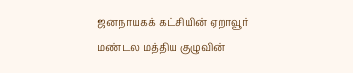ஜனநாயகக் கட்சியின் ஏறாவூர் மண்டல மத்திய குழுவின்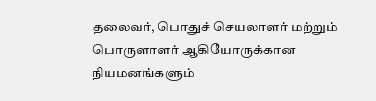தலைவர், பொதுச் செயலாளர் மற்றும் பொருளாளர் ஆகியோருக்கான நியமனங்களும்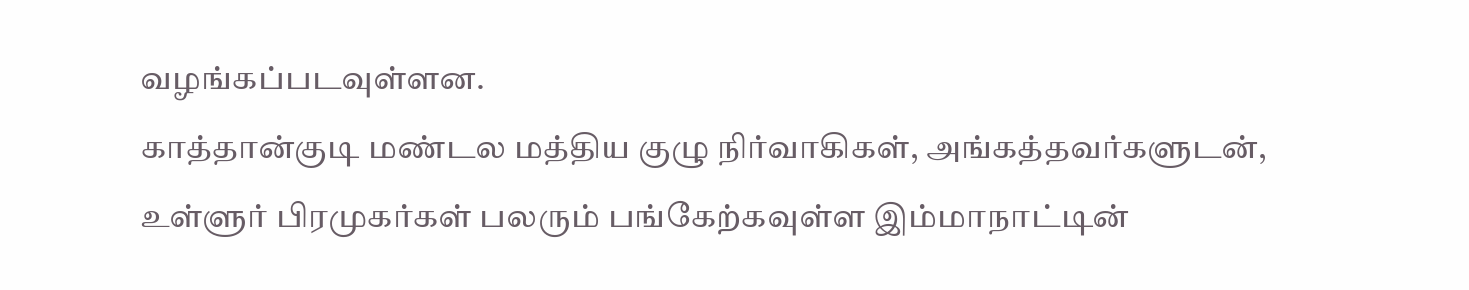வழங்கப்படவுள்ளன.
காத்தான்குடி மண்டல மத்திய குழு நிர்வாகிகள், அங்கத்தவர்களுடன், உள்ளுர் பிரமுகர்கள் பலரும் பங்கேற்கவுள்ள இம்மாநாட்டின்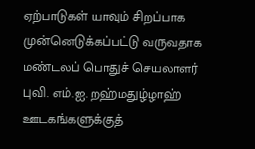ஏற்பாடுகள் யாவும் சிறப்பாக முன்னெடுக்கப்பட்டு வருவதாக மண்டலப் பொதுச் செயலாளர் புவி. எம்.ஐ. றஹ்மதுழ்ழாஹ் ஊடகங்களுக்குத்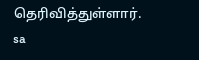தெரிவித்துள்ளார்.
sa